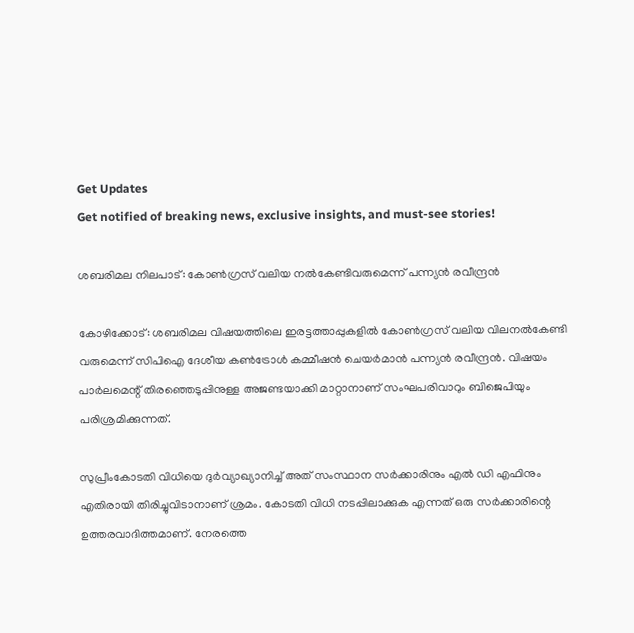Get Updates
Get notified of breaking news, exclusive insights, and must-see stories!

ശബരിമല നിലപാട്: കോണ്‍ഗ്രസ് വലിയ നല്‍കേണ്ടിവരുമെന്ന് പന്ന്യന്‍ രവീന്ദ്രന്‍

കോഴിക്കോട്: ശബരിമല വിഷയത്തിലെ ഇരട്ടത്താപ്പുകളില്‍ കോണ്‍ഗ്രസ് വലിയ വിലനല്‍കേണ്ടി വരുമെന്ന് സിപിഐ ദേശീയ കണ്‍ട്രോള്‍ കമ്മീഷന്‍ ചെയര്‍മാന്‍ പന്ന്യന്‍ രവീന്ദ്രന്‍. വിഷയം പാര്‍ലമെന്റ് തിരഞ്ഞെടുപ്പിനുള്ള അജണ്ടയാക്കി മാറ്റാനാണ് സംഘപരിവാറും ബിജെപിയും പരിശ്രമിക്കുന്നത്.

സുപ്രീംകോടതി വിധിയെ ദുര്‍വ്യാഖ്യാനിച്ച് അത് സംസ്ഥാന സര്‍ക്കാരിനും എല്‍ ഡി എഫിനും എതിരായി തിരിച്ചുവിടാനാണ് ശ്രമം. കോടതി വിധി നടപ്പിലാക്കുക എന്നത് ഒരു സര്‍ക്കാരിന്റെ ഉത്തരവാദിത്തമാണ്. നേരത്തെ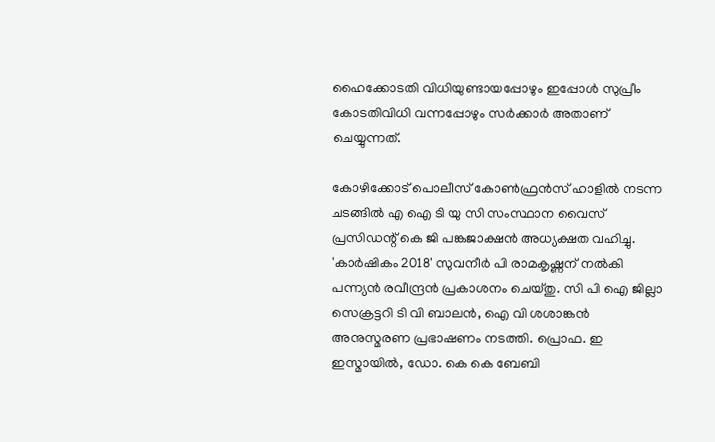ഹൈക്കോടതി വിധിയുണ്ടായപ്പോഴും ഇപ്പോള്‍ സുപ്രീം കോടതിവിധി വന്നപ്പോഴും സര്‍ക്കാര്‍ അതാണ് ചെയ്യുന്നത്.

കോഴിക്കോട് പൊലീസ് കോണ്‍ഫ്രന്‍സ് ഹാളില്‍ നടന്ന ചടങ്ങില്‍ എ ഐ ടി യു സി സംസ്ഥാന വൈസ് പ്രസിഡന്റ് കെ ജി പങ്കജാക്ഷന്‍ അധ്യക്ഷത വഹിച്ചു. 'കാര്‍ഷികം 2018' സുവനീര്‍ പി രാമകൃഷ്ണന് നല്‍കി പന്ന്യന്‍ രവീന്ദ്രന്‍ പ്രകാശനം ചെയ്തു. സി പി ഐ ജില്ലാ സെക്രട്ടറി ടി വി ബാലന്‍, ഐ വി ശശാങ്കന്‍ അനുസ്മരണ പ്രഭാഷണം നടത്തി. പ്രൊഫ. ഇ ഇസ്മായില്‍, ഡോ. കെ കെ ബേബി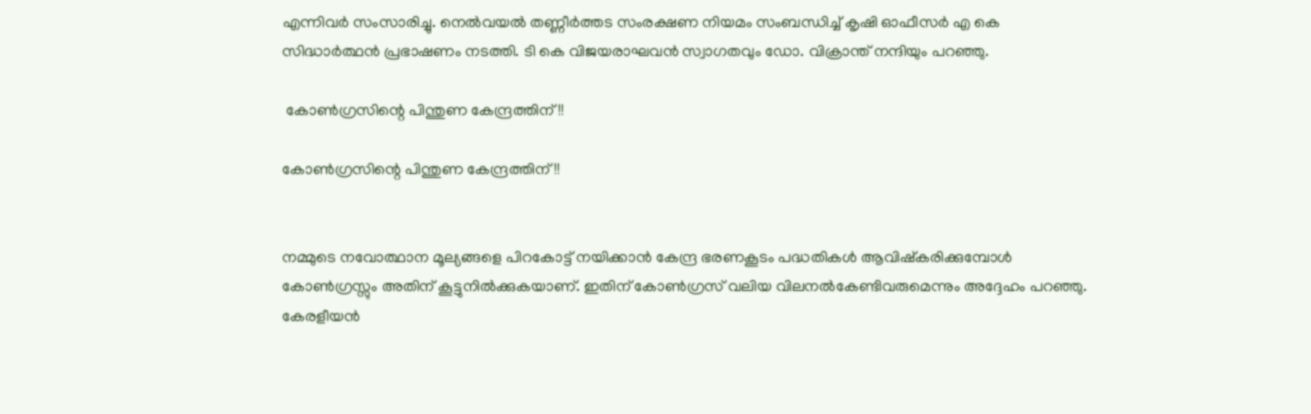എന്നിവര്‍ സംസാരിച്ചു. നെല്‍വയല്‍ തണ്ണീര്‍ത്തട സംരക്ഷണ നിയമം സംബന്ധിച്ച് കൃഷി ഓഫീസര്‍ എ കെ സിദ്ധാര്‍ത്ഥന്‍ പ്രഭാഷണം നടത്തി. ടി കെ വിജയരാഘവന്‍ സ്വാഗതവും ഡോ. വിക്രാന്ത് നന്ദിയും പറഞ്ഞു.

 കോണ്‍ഗ്രസിന്റെ പിന്തുണ കേന്ദ്രത്തിന്!!

കോണ്‍ഗ്രസിന്റെ പിന്തുണ കേന്ദ്രത്തിന്!!


നമ്മുടെ നവോത്ഥാന മൂല്യങ്ങളെ പിറകോട്ട് നയിക്കാന്‍ കേന്ദ്ര ഭരണകൂടം പദ്ധതികള്‍ ആവിഷ്‌കരിക്കുമ്പോള്‍ കോണ്‍ഗ്രസ്സും അതിന് കൂട്ടുനില്‍ക്കുകയാണ്. ഇതിന് കോണ്‍ഗ്രസ് വലിയ വിലനല്‍കേണ്ടിവരുമെന്നും അദ്ദേഹം പറഞ്ഞു. കേരളീയന്‍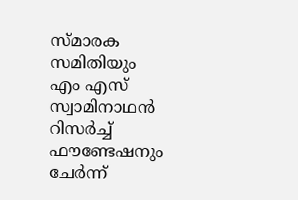സ്മാരക സമിതിയും എം എസ് സ്വാമിനാഥന്‍ റിസര്‍ച്ച് ഫൗണ്ടേഷനും ചേര്‍ന്ന്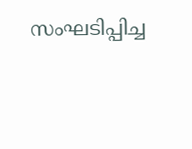സംഘടിപ്പിച്ച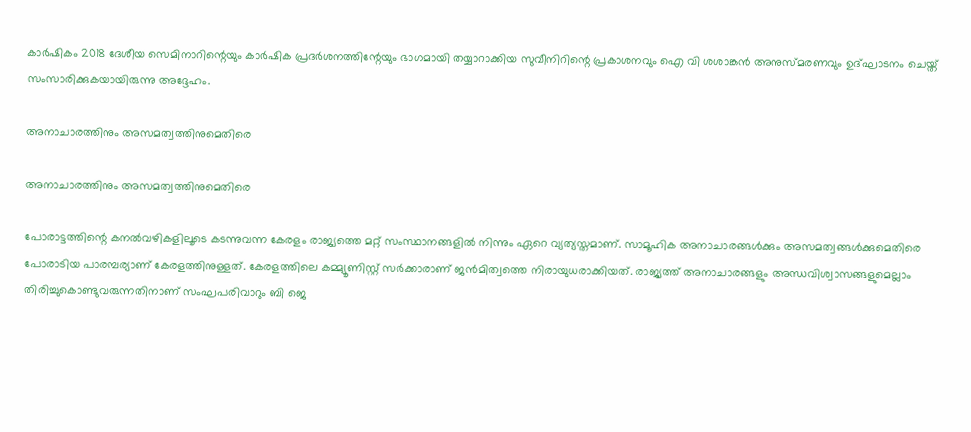കാര്‍ഷികം 2018 ദേശീയ സെമിനാറിന്റെയും കാര്‍ഷിക പ്രദര്‍ശനത്തിന്റേയും ഭാഗമായി തയ്യാറാക്കിയ സുവീനിറിന്റെ പ്രകാശനവും ഐ വി ശശാങ്കന്‍ അനുസ്മരണവും ഉദ്ഘാടനം ചെയ്ത് സംസാരിക്കുകയായിരുന്നു അദ്ദേഹം.

അനാചാരത്തിനും അസമത്വത്തിനുമെതിരെ

അനാചാരത്തിനും അസമത്വത്തിനുമെതിരെ

പോരാട്ടത്തിന്റെ കനല്‍വഴികളിലൂടെ കടന്നുവന്ന കേരളം രാജ്യത്തെ മറ്റ് സംസ്ഥാനങ്ങളില്‍ നിന്നും ഏറെ വ്യത്യസ്തമാണ്. സാമൂഹിക അനാചാരങ്ങള്‍ക്കും അസമത്വങ്ങള്‍ക്കുമെതിരെ പോരാടിയ പാരമ്പര്യാണ് കേരളത്തിനുള്ളത്. കേരളത്തിലെ കമ്മ്യൂണിസ്റ്റ് സര്‍ക്കാരാണ് ജന്‍മിത്വത്തെ നിരായുധരാക്കിയത്. രാജ്യത്ത് അനാചാരങ്ങളും അന്ധവിശ്വാസങ്ങളുമെല്ലാം തിരിച്ചുകൊണ്ടുവരുന്നതിനാണ് സംഘപരിവാറും ബി ജെ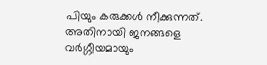പിയും കരുക്കള്‍ നീക്കുന്നത്. അതിനായി ജനങ്ങളെ വര്‍ഗ്ഗീയമായും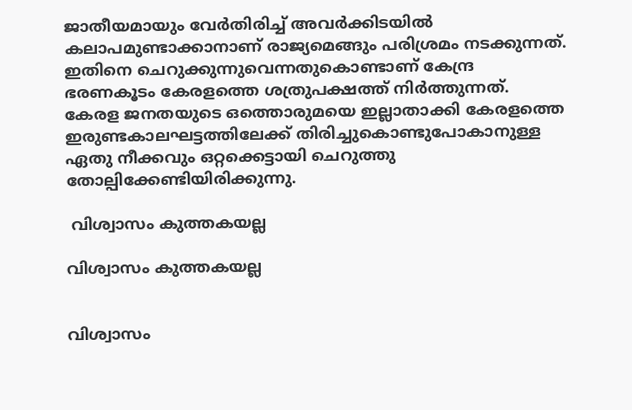ജാതീയമായും വേര്‍തിരിച്ച് അവര്‍ക്കിടയില്‍ കലാപമുണ്ടാക്കാനാണ് രാജ്യമെങ്ങും പരിശ്രമം നടക്കുന്നത്. ഇതിനെ ചെറുക്കുന്നുവെന്നതുകൊണ്ടാണ് കേന്ദ്ര ഭരണകൂടം കേരളത്തെ ശത്രുപക്ഷത്ത് നിര്‍ത്തുന്നത്. കേരള ജനതയുടെ ഒത്തൊരുമയെ ഇല്ലാതാക്കി കേരളത്തെ ഇരുണ്ടകാലഘട്ടത്തിലേക്ക് തിരിച്ചുകൊണ്ടുപോകാനുള്ള ഏതു നീക്കവും ഒറ്റക്കെട്ടായി ചെറുത്തു തോല്പിക്കേണ്ടിയിരിക്കുന്നു.

 വിശ്വാസം കുത്തകയല്ല

വിശ്വാസം കുത്തകയല്ല


വിശ്വാസം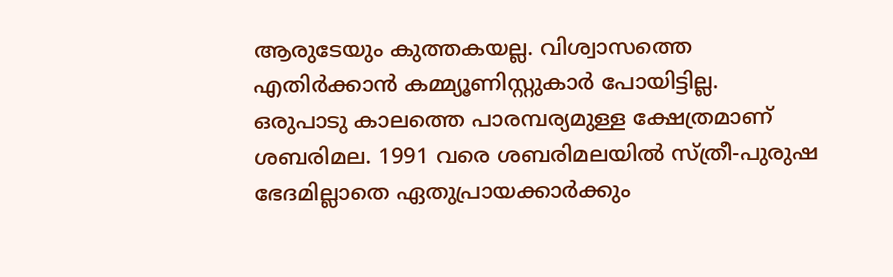ആരുടേയും കുത്തകയല്ല. വിശ്വാസത്തെ എതിര്‍ക്കാന്‍ കമ്മ്യൂണിസ്റ്റുകാര്‍ പോയിട്ടില്ല. ഒരുപാടു കാലത്തെ പാരമ്പര്യമുള്ള ക്ഷേത്രമാണ് ശബരിമല. 1991 വരെ ശബരിമലയില്‍ സ്ത്രീ-പുരുഷ ഭേദമില്ലാതെ ഏതുപ്രായക്കാര്‍ക്കും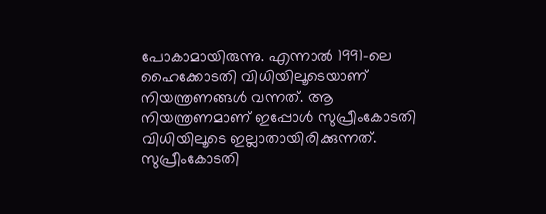പോകാമായിരുന്നു. എന്നാല്‍ 1991-ലെ ഹൈക്കോടതി വിധിയിലൂടെയാണ് നിയന്ത്രണങ്ങള്‍ വന്നത്. ആ നിയന്ത്രണമാണ് ഇപ്പോള്‍ സുപ്രീംകോടതി വിധിയിലൂടെ ഇല്ലാതായിരിക്കുന്നത്. സുപ്രീംകോടതി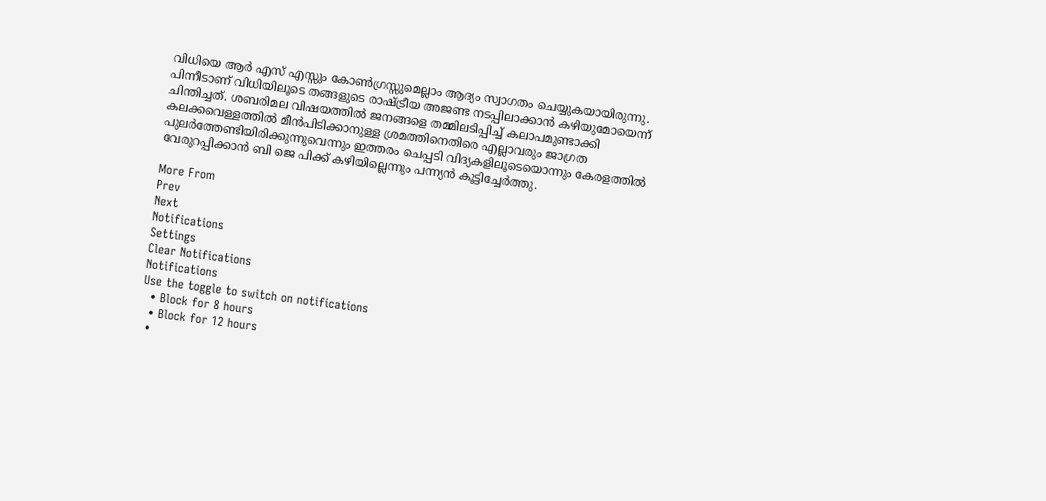വിധിയെ ആര്‍ എസ് എസ്സും കോണ്‍ഗ്രസ്സുമെല്ലാം ആദ്യം സ്വാഗതം ചെയ്യുകയായിരുന്നു. പിന്നീടാണ് വിധിയിലൂടെ തങ്ങളുടെ രാഷ്ട്രീയ അജണ്ട നടപ്പിലാക്കാന്‍ കഴിയുമോയെന്ന് ചിന്തിച്ചത്. ശബരിമല വിഷയത്തില്‍ ജനങ്ങളെ തമ്മിലടിപ്പിച്ച് കലാപമുണ്ടാക്കി കലക്കവെള്ളത്തില്‍ മീന്‍പിടിക്കാനുള്ള ശ്രമത്തിനെതിരെ എല്ലാവരും ജാഗ്രത പുലര്‍ത്തേണ്ടിയിരിക്കുന്നുവെന്നും ഇത്തരം ചെപ്പടി വിദ്യകളിലൂടെയൊന്നും കേരളത്തില്‍ വേരുറപ്പിക്കാന്‍ ബി ജെ പിക്ക് കഴിയില്ലെന്നും പന്ന്യന്‍ കൂട്ടിച്ചേര്‍ത്തു.

More From
Prev
Next
Notifications
Settings
Clear Notifications
Notifications
Use the toggle to switch on notifications
  • Block for 8 hours
  • Block for 12 hours
  •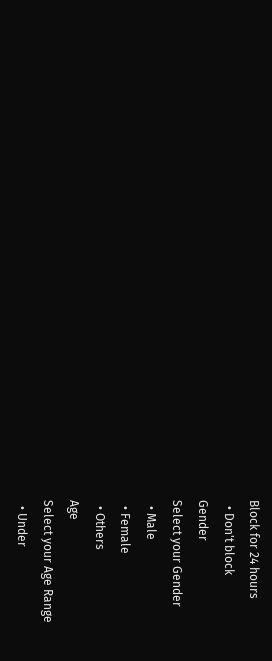Block for 24 hours
  • Don't block
Gender
Select your Gender
  • Male
  • Female
  • Others
Age
Select your Age Range
  • Under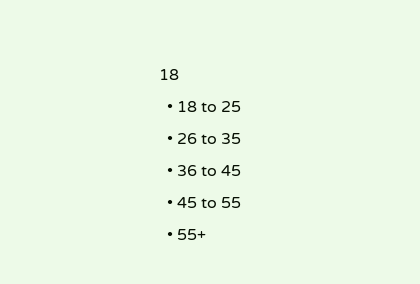18
  • 18 to 25
  • 26 to 35
  • 36 to 45
  • 45 to 55
  • 55+